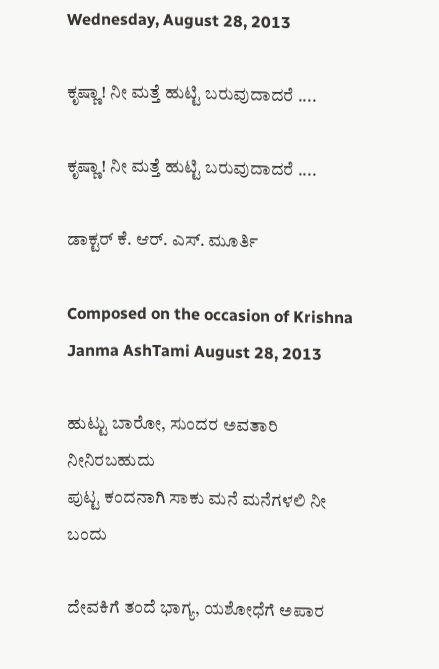Wednesday, August 28, 2013

ಕೃಷ್ಣಾ! ನೀ ಮತ್ತೆ ಹುಟ್ಟಿ ಬರುವುದಾದರೆ ....

ಕೃಷ್ಣಾ! ನೀ ಮತ್ತೆ ಹುಟ್ಟಿ ಬರುವುದಾದರೆ ....

ಡಾಕ್ಟರ್ ಕೆ. ಆರ್. ಎಸ್. ಮೂರ್ತಿ

Composed on the occasion of Krishna Janma AshTami August 28, 2013

ಹುಟ್ಟು ಬಾರೋ, ಸುಂದರ ಅವತಾರಿ ನೀನಿರಬಹುದು
ಪುಟ್ಟ ಕಂದನಾಗಿ ಸಾಕು ಮನೆ ಮನೆಗಳಲಿ ನೀ ಬಂದು

ದೇವಕಿಗೆ ತಂದೆ ಭಾಗ್ಯ, ಯಶೋಧೆಗೆ ಅಪಾರ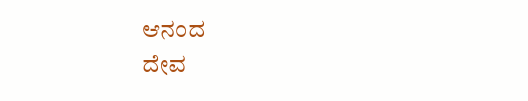ಆನಂದ
ದೇವ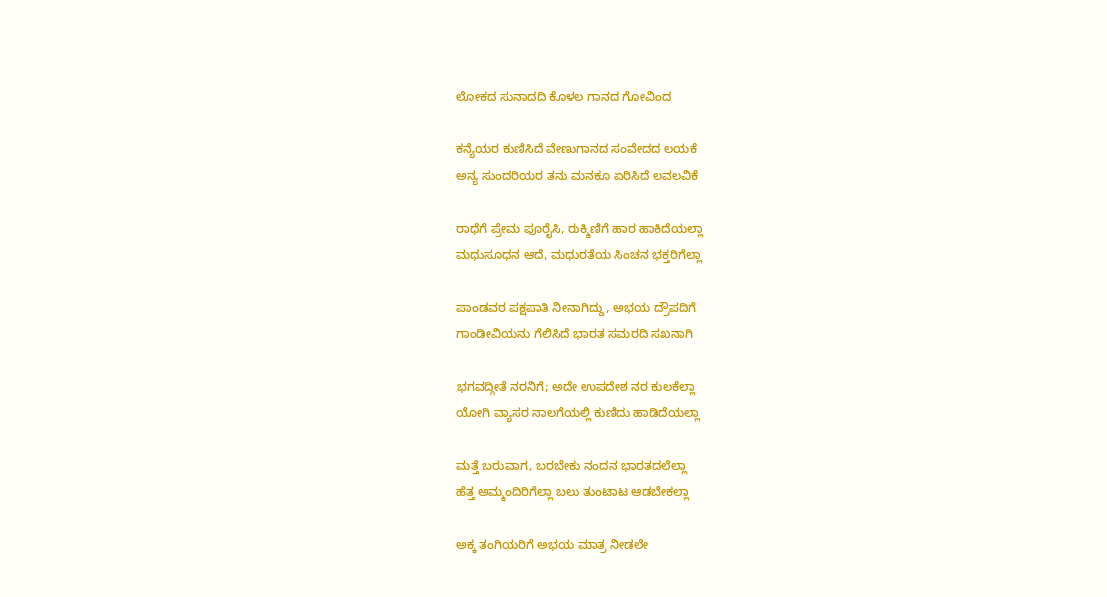ಲೋಕದ ಸುನಾದದಿ ಕೊಳಲ ಗಾನದ ಗೋವಿಂದ

ಕನ್ಯೆಯರ ಕುಣಿಸಿದೆ ವೇಣುಗಾನದ ಸಂವೇದದ ಲಯಕೆ
ಅನ್ಯ ಸುಂದರಿಯರ ತನು ಮನಕೂ ಏರಿಸಿದೆ ಲವಲವಿಕೆ

ರಾಧೆಗೆ ಪ್ರೇಮ ಪೂರೈಸಿ, ರುಕ್ಮಿಣಿಗೆ ಹಾರ ಹಾಕಿದೆಯಲ್ಲಾ
ಮಧುಸೂಧನ ಆದೆ, ಮಧುರತೆಯ ಸಿಂಚನ ಭಕ್ತರಿಗೆಲ್ಲಾ

ಪಾಂಡವರ ಪಕ್ಷಪಾತಿ ನೀನಾಗಿದ್ದು, ಅಭಯ ದ್ರೌಪದಿಗೆ
ಗಾಂಡೀವಿಯನು ಗೆಲಿಸಿದೆ ಭಾರತ ಸಮರದಿ ಸಖನಾಗಿ

ಭಗವದ್ಗೀತೆ ನರನಿಗೆ; ಅದೇ ಉಪದೇಶ ನರ ಕುಲಕೆಲ್ಲಾ
ಯೋಗಿ ವ್ಯಾಸರ ನಾಲಗೆಯಲ್ಲಿ ಕುಣಿದು ಹಾಡಿದೆಯಲ್ಲಾ

ಮತ್ತೆ ಬರುವಾಗ, ಬರಬೇಕು ನಂದನ ಭಾರತದಲೆಲ್ಲಾ
ಹೆತ್ತ ಅಮ್ಮಂದಿರಿಗೆಲ್ಲಾ ಬಲು ತುಂಟಾಟ ಆಡಬೇಕಲ್ಲಾ

ಅಕ್ಕ ತಂಗಿಯರಿಗೆ ಅಭಯ ಮಾತ್ರ ನೀಡಲೇ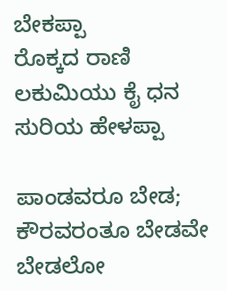ಬೇಕಪ್ಪಾ
ರೊಕ್ಕದ ರಾಣಿ ಲಕುಮಿಯು ಕೈ ಧನ ಸುರಿಯ ಹೇಳಪ್ಪಾ

ಪಾಂಡವರೂ ಬೇಡ; ಕೌರವರಂತೂ ಬೇಡವೇ ಬೇಡಲೋ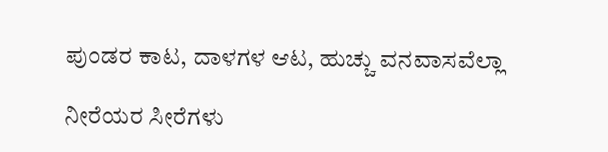ಪುಂಡರ ಕಾಟ, ದಾಳಗಳ ಆಟ, ಹುಚ್ಚು ವನವಾಸವೆಲ್ಲಾ

ನೀರೆಯರ ಸೀರೆಗಳು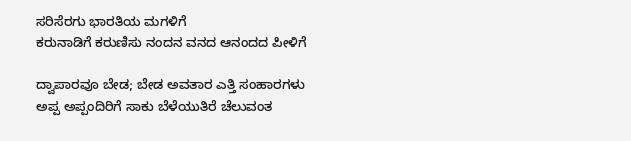ಸರಿಸೆರಗು ಭಾರತಿಯ ಮಗಳಿಗೆ
ಕರುನಾಡಿಗೆ ಕರುಣಿಸು ನಂದನ ವನದ ಆನಂದದ ಪೀಳಿಗೆ

ದ್ವಾಪಾರವೂ ಬೇಡ; ಬೇಡ ಅವತಾರ ಎತ್ತಿ ಸಂಹಾರಗಳು
ಅಪ್ಪ ಅಪ್ಪಂದಿರಿಗೆ ಸಾಕು ಬೆಳೆಯುತಿರೆ ಚೆಲುವಂತ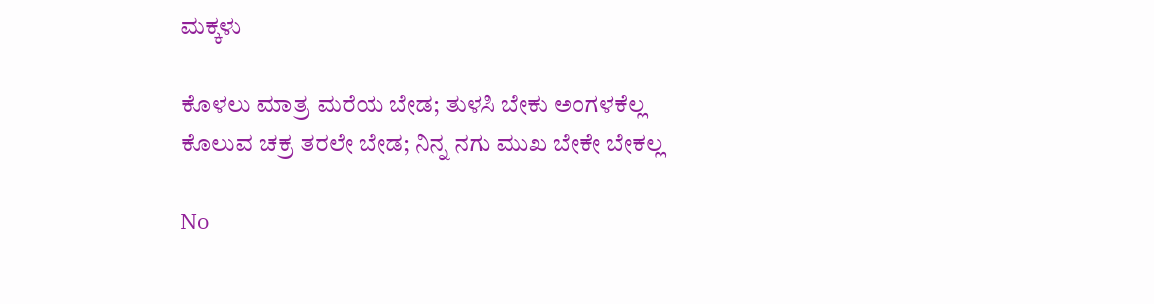ಮಕ್ಕಳು

ಕೊಳಲು ಮಾತ್ರ ಮರೆಯ ಬೇಡ; ತುಳಸಿ ಬೇಕು ಅಂಗಳಕೆಲ್ಲ
ಕೊಲುವ ಚಕ್ರ ತರಲೇ ಬೇಡ; ನಿನ್ನ ನಗು ಮುಖ ಬೇಕೇ ಬೇಕಲ್ಲ

No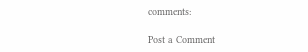comments:

Post a Comment